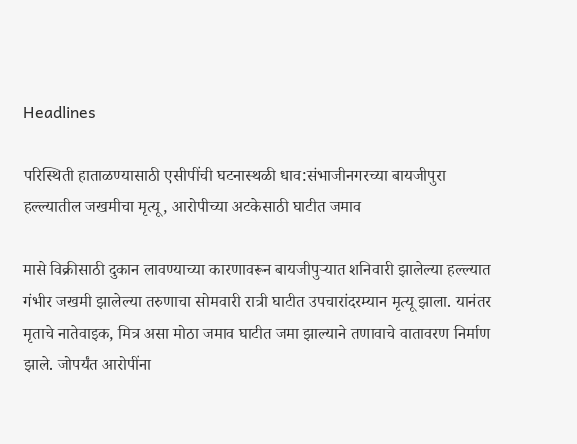Headlines

परिस्थिती हाताळण्यासाठी एसीपींची घटनास्थळी धाव:संभाजीनगरच्या बायजीपुरा हल्ल्यातील जखमीचा मृत्यू, आरोपीच्या अटकेसाठी घाटीत जमाव

मासे विक्रीसाठी दुकान लावण्याच्या कारणावरून बायजीपुऱ्यात शनिवारी झालेल्या हल्ल्यात गंभीर जखमी झालेल्या तरुणाचा सोमवारी रात्री घाटीत उपचारांदरम्यान मृत्यू झाला. यानंतर मृताचे नातेवाइक, मित्र असा मोठा जमाव घाटीत जमा झाल्याने तणावाचे वातावरण निर्माण झाले. जोपर्यंत आरोपींना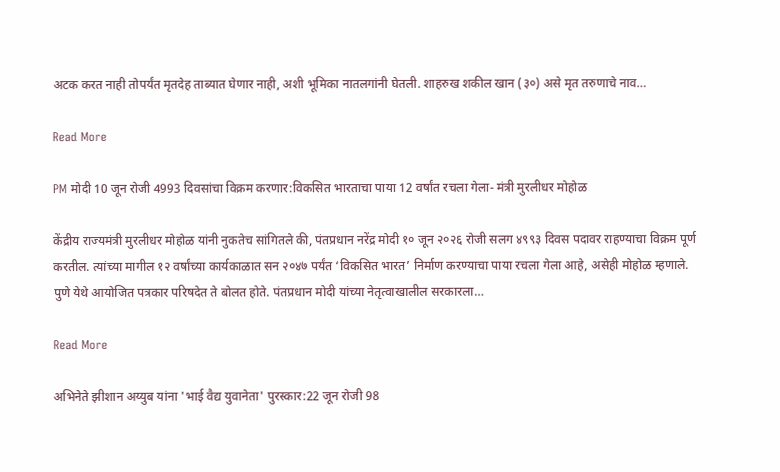अटक करत नाही तोपर्यंत मृतदेह ताब्यात घेणार नाही, अशी भूमिका नातलगांनी घेतली. शाहरुख शकील खान (३०) असे मृत तरुणाचे नाव…

Read More

PM मोदी 10 जून रोजी 4993 दिवसांचा विक्रम करणार:विकसित भारताचा पाया 12 वर्षांत रचला गेला- मंत्री मुरलीधर मोहोळ

केंद्रीय राज्यमंत्री मुरलीधर मोहोळ यांनी नुकतेच सांगितले की, पंतप्रधान नरेंद्र मोदी १० जून २०२६ रोजी सलग ४९९३ दिवस पदावर राहण्याचा विक्रम पूर्ण करतील. त्यांच्या मागील १२ वर्षांच्या कार्यकाळात सन २०४७ पर्यंत ‘विकसित भारत’ निर्माण करण्याचा पाया रचला गेला आहे, असेही मोहोळ म्हणाले. पुणे येथे आयोजित पत्रकार परिषदेत ते बोलत होते. पंतप्रधान मोदी यांच्या नेतृत्वाखालील सरकारला…

Read More

अभिनेते झीशान अय्युब यांना 'भाई वैद्य युवानेता' पुरस्कार:22 जून रोजी 98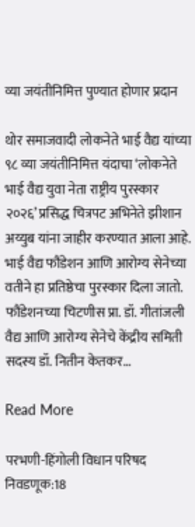व्या जयंतीनिमित्त पुण्यात होणार प्रदान

थोर समाजवादी लोकनेते भाई वैद्य यांच्या ९८ व्या जयंतीनिमित्त यंदाचा ‘लोकनेते भाई वैद्य युवा नेता राष्ट्रीय पुरस्कार २०२६’ प्रसिद्ध चित्रपट अभिनेते झीशान अय्युब यांना जाहीर करण्यात आला आहे. भाई वैद्य फौंडेशन आणि आरोग्य सेनेच्या वतीने हा प्रतिष्ठेचा पुरस्कार दिला जातो. फौंडेशनच्या चिटणीस प्रा. डॉ. गीतांजली वैद्य आणि आरोग्य सेनेचे केंद्रीय समिती सदस्य डॉ. नितीन केतकर…

Read More

परभणी-हिंगोली विधान परिषद निवडणूक:18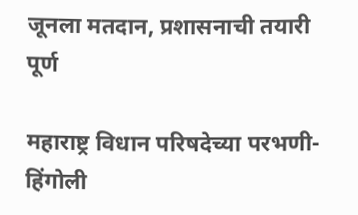जूनला मतदान, प्रशासनाची तयारी पूर्ण

महाराष्ट्र विधान परिषदेच्या परभणी-हिंगोली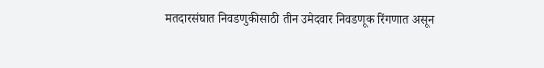मतदारसंघात निवडणुकीसाठी तीन उमेदवार निवडणूक रिंगणात असून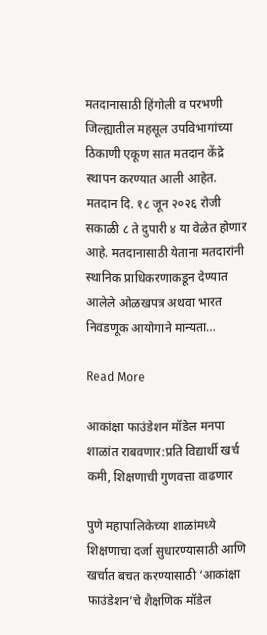मतदानासाठी हिंगोली व परभणी जिल्ह्यातील महसूल उपविभागांच्या ठिकाणी एकूण सात मतदान केंद्रे स्थापन करण्यात आली आहेत. मतदान दि. १८ जून २०२६ रोजी सकाळी ८ ते दुपारी ४ या वेळेत होणार आहे. मतदानासाठी येताना मतदारांनी स्थानिक प्राधिकरणाकडून देण्यात आलेले ओळखपत्र अथवा भारत निवडणूक आयोगाने मान्यता…

Read More

आकांक्षा फाउंडेशन मॉडेल मनपा शाळांत राबवणार:प्रति विद्यार्थी खर्च कमी, शिक्षणाची गुणवत्ता वाढणार

पुणे महापालिकेच्या शाळांमध्ये शिक्षणाचा दर्जा सुधारण्यासाठी आणि खर्चात बचत करण्यासाठी ‘आकांक्षा फाउंडेशन’चे शैक्षणिक मॉडेल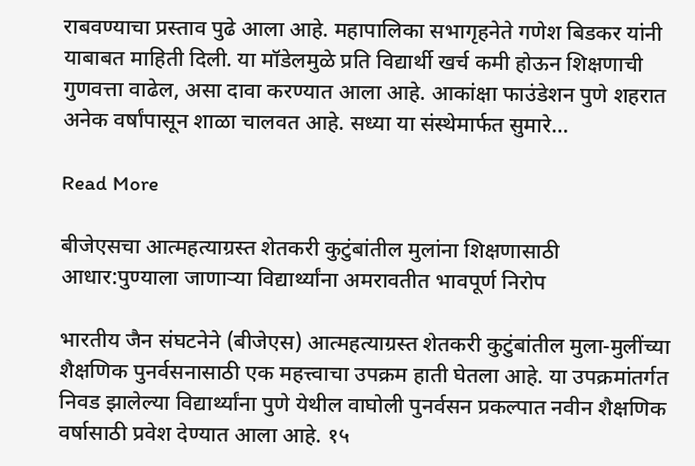राबवण्याचा प्रस्ताव पुढे आला आहे. महापालिका सभागृहनेते गणेश बिडकर यांनी याबाबत माहिती दिली. या मॉडेलमुळे प्रति विद्यार्थी खर्च कमी होऊन शिक्षणाची गुणवत्ता वाढेल, असा दावा करण्यात आला आहे. आकांक्षा फाउंडेशन पुणे शहरात अनेक वर्षांपासून शाळा चालवत आहे. सध्या या संस्थेमार्फत सुमारे…

Read More

बीजेएसचा आत्महत्याग्रस्त शेतकरी कुटुंबांतील मुलांना शिक्षणासाठी आधार:पुण्याला जाणाऱ्या विद्यार्थ्यांना अमरावतीत भावपूर्ण निरोप

भारतीय जैन संघटनेने (बीजेएस) आत्महत्याग्रस्त शेतकरी कुटुंबांतील मुला-मुलींच्या शैक्षणिक पुनर्वसनासाठी एक महत्त्वाचा उपक्रम हाती घेतला आहे. या उपक्रमांतर्गत निवड झालेल्या विद्यार्थ्यांना पुणे येथील वाघोली पुनर्वसन प्रकल्पात नवीन शैक्षणिक वर्षासाठी प्रवेश देण्यात आला आहे. १५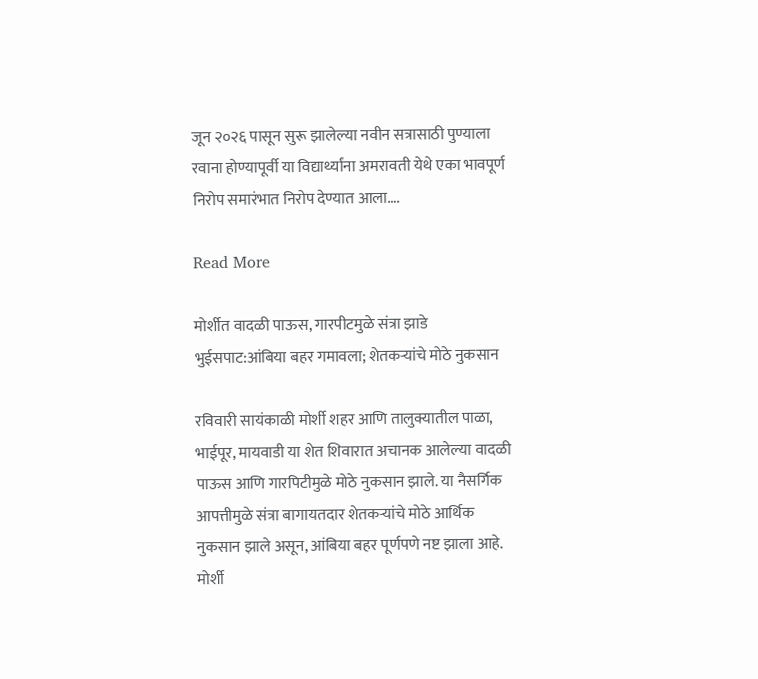जून २०२६ पासून सुरू झालेल्या नवीन सत्रासाठी पुण्याला रवाना होण्यापूर्वी या विद्यार्थ्यांना अमरावती येथे एका भावपूर्ण निरोप समारंभात निरोप देण्यात आला….

Read More

मोर्शीत वादळी पाऊस, गारपीटमुळे संत्रा झाडे भुईसपाट:आंबिया बहर गमावला; शेतकऱ्यांचे मोठे नुकसान

रविवारी सायंकाळी मोर्शी शहर आणि तालुक्यातील पाळा, भाईपूर, मायवाडी या शेत शिवारात अचानक आलेल्या वादळी पाऊस आणि गारपिटीमुळे मोठे नुकसान झाले. या नैसर्गिक आपत्तीमुळे संत्रा बागायतदार शेतकऱ्यांचे मोठे आर्थिक नुकसान झाले असून, आंबिया बहर पूर्णपणे नष्ट झाला आहे. मोर्शी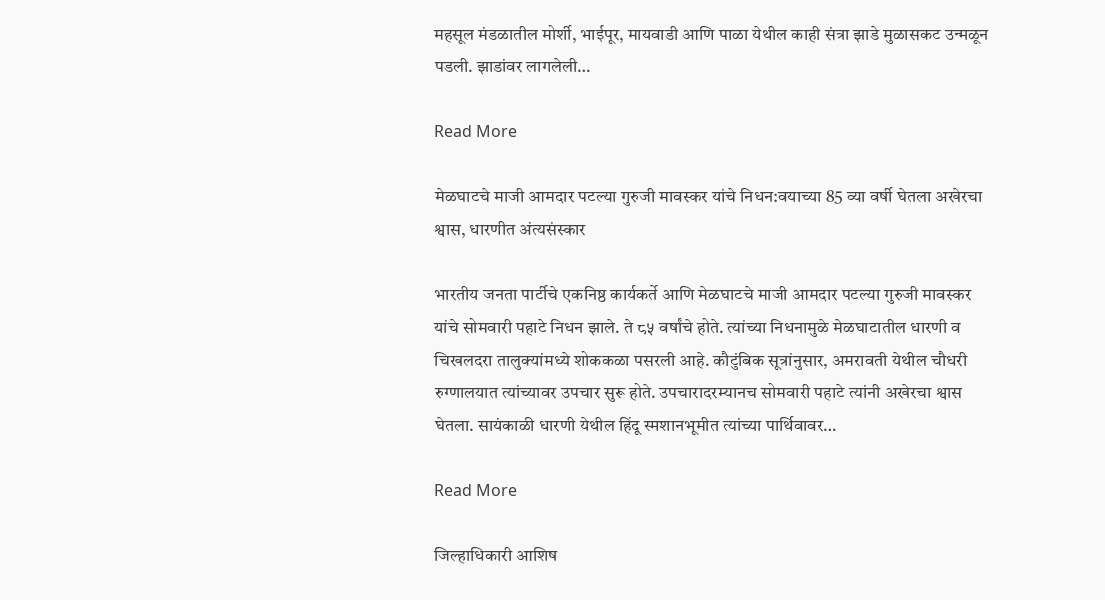महसूल मंडळातील मोर्शी, भाईपूर, मायवाडी आणि पाळा येथील काही संत्रा झाडे मुळासकट उन्मळून पडली. झाडांवर लागलेली…

Read More

मेळघाटचे माजी आमदार पटल्या गुरुजी मावस्कर यांचे निधन:वयाच्या 85 व्या वर्षी घेतला अखेरचा श्वास, धारणीत अंत्यसंस्कार

भारतीय जनता पार्टीचे एकनिष्ठ कार्यकर्ते आणि मेळघाटचे माजी आमदार पटल्या गुरुजी मावस्कर यांचे सोमवारी पहाटे निधन झाले. ते ८५ वर्षांचे होते. त्यांच्या निधनामुळे मेळघाटातील धारणी व चिखलदरा तालुक्यांमध्ये शोककळा पसरली आहे. कौटुंबिक सूत्रांनुसार, अमरावती येथील चौधरी रुग्णालयात त्यांच्यावर उपचार सुरू होते. उपचारादरम्यानच सोमवारी पहाटे त्यांनी अखेरचा श्वास घेतला. सायंकाळी धारणी येथील हिंदू स्मशानभूमीत त्यांच्या पार्थिवावर…

Read More

जिल्हाधिकारी आशिष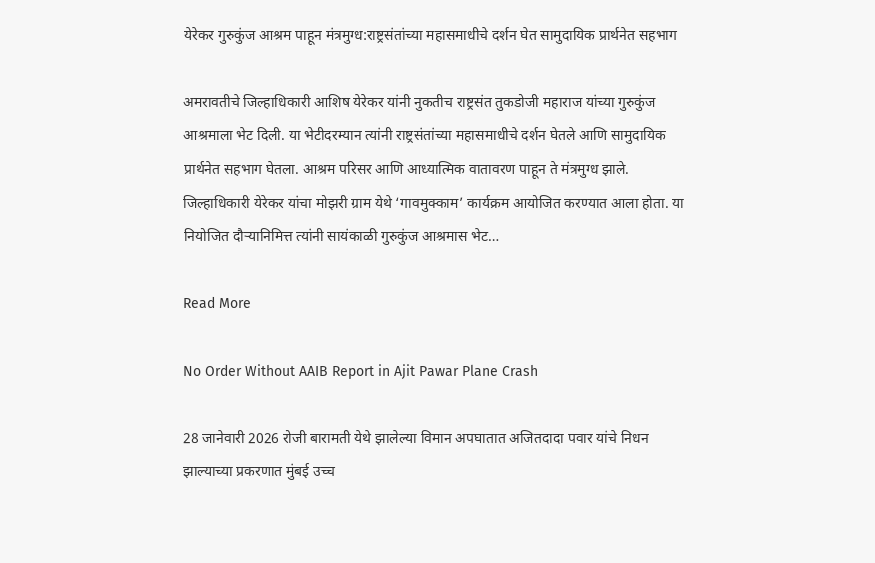येरेकर गुरुकुंज आश्रम पाहून मंत्रमुग्ध:राष्ट्रसंतांच्या महासमाधीचे दर्शन घेत सामुदायिक प्रार्थनेत सहभाग

अमरावतीचे जिल्हाधिकारी आशिष येरेकर यांनी नुकतीच राष्ट्रसंत तुकडोजी महाराज यांच्या गुरुकुंज आश्रमाला भेट दिली. या भेटीदरम्यान त्यांनी राष्ट्रसंतांच्या महासमाधीचे दर्शन घेतले आणि सामुदायिक प्रार्थनेत सहभाग घेतला. आश्रम परिसर आणि आध्यात्मिक वातावरण पाहून ते मंत्रमुग्ध झाले. जिल्हाधिकारी येरेकर यांचा मोझरी ग्राम येथे ‘गावमुक्काम’ कार्यक्रम आयोजित करण्यात आला होता. या नियोजित दौऱ्यानिमित्त त्यांनी सायंकाळी गुरुकुंज आश्रमास भेट…

Read More

No Order Without AAIB Report in Ajit Pawar Plane Crash

28 जानेवारी 2026 रोजी बारामती येथे झालेल्या विमान अपघातात अजितदादा पवार यांचे निधन झाल्याच्या प्रकरणात मुंबई उच्च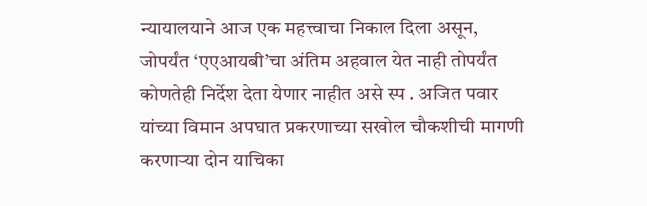न्यायालयाने आज एक महत्त्वाचा निकाल दिला असून, जोपर्यंत ‘एएआयबी’चा अंतिम अहवाल येत नाही तोपर्यंत कोणतेही निर्देश देता येणार नाहीत असे स्प . अजित पवार यांच्या विमान अपघात प्रकरणाच्या सखोल चौकशीची मागणी करणाऱ्या दोन याचिका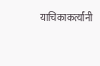याचिकाकर्त्यांनी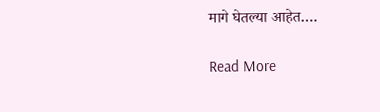मागे घेतल्या आहेत….

Read More